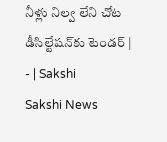నీళ్లు నిల్వ లేని చోట డీసిల్టేషన్‌కు టెండర్‌ | - | Sakshi
Sakshi News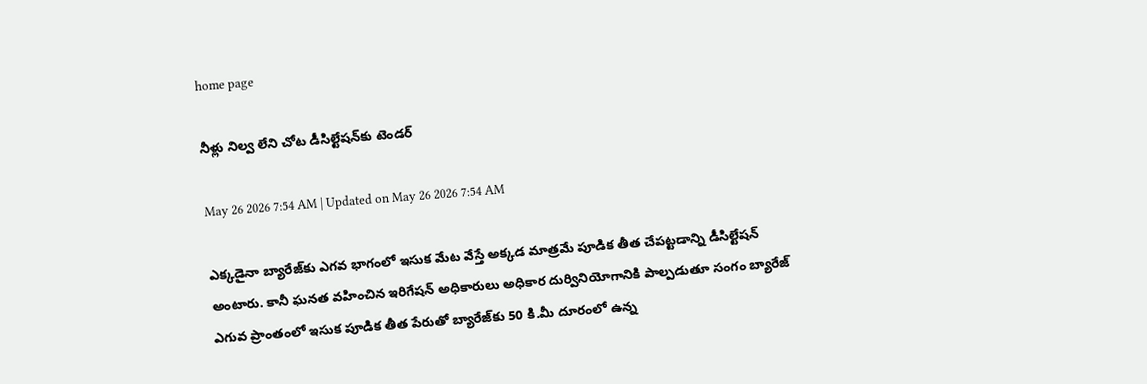home page

నీళ్లు నిల్వ లేని చోట డీసిల్టేషన్‌కు టెండర్‌

May 26 2026 7:54 AM | Updated on May 26 2026 7:54 AM

ఎక్కడైనా బ్యారేజ్‌కు ఎగవ భాగంలో ఇసుక మేట వేస్తే అక్కడ మాత్రమే పూడిక తీత చేపట్టడాన్ని డీసిల్టేషన్‌ అంటారు. కానీ ఘనత వహించిన ఇరిగేషన్‌ అధికారులు అధికార దుర్వినియోగానికి పాల్పడుతూ సంగం బ్యారేజ్‌ ఎగువ ప్రాంతంలో ఇసుక పూడిక తీత పేరుతో బ్యారేజ్‌కు 50 కి.మీ దూరంలో ఉన్న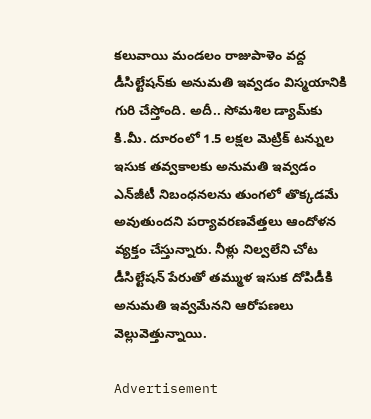కలువాయి మండలం రాజుపాళెం వద్ద డీసిల్టేషన్‌కు అనుమతి ఇవ్వడం విస్మయానికి గురి చేస్తోంది. అదీ.. సోమశిల డ్యామ్‌కు కి.మీ. దూరంలో 1.5 లక్షల మెట్రిక్‌ టన్నుల ఇసుక తవ్వకాలకు అనుమతి ఇవ్వడం ఎన్‌జీటీ నిబంధనలను తుంగలో తొక్కడమే అవుతుందని పర్యావరణవేత్తలు ఆందోళన వ్యక్తం చేస్తున్నారు. నీళ్లు నిల్వలేని చోట డీసిల్టేషన్‌ పేరుతో తమ్ముళ ఇసుక దోపిడీకి అనుమతి ఇవ్వమేనని ఆరోపణలు వెల్లువెత్తున్నాయి.

Advertisement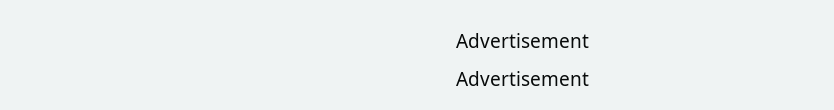Advertisement
Advertisement